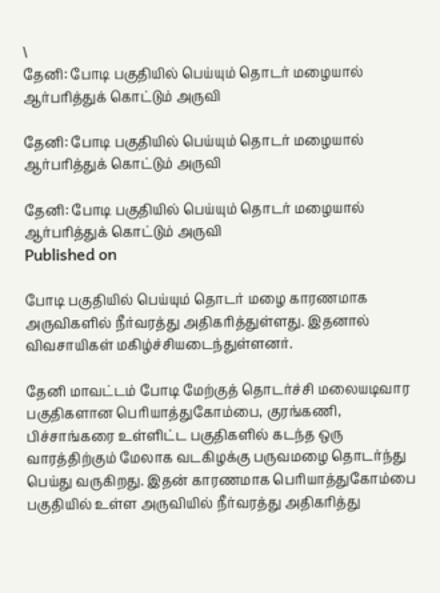\
தேனி: போடி பகுதியில் பெய்யும் தொடர் மழையால் ஆர்பரித்துக் கொட்டும் அருவி

தேனி: போடி பகுதியில் பெய்யும் தொடர் மழையால் ஆர்பரித்துக் கொட்டும் அருவி

தேனி: போடி பகுதியில் பெய்யும் தொடர் மழையால் ஆர்பரித்துக் கொட்டும் அருவி
Published on

போடி பகுதியில் பெய்யும் தொடர் மழை காரணமாக அருவிகளில் நீர்வரத்து அதிகரித்துள்ளது. இதனால் விவசாயிகள் மகிழ்ச்சியடைந்துள்ளனர்.

தேனி மாவட்டம் போடி மேற்குத் தொடர்ச்சி மலையடிவார பகுதிகளான பெரியாத்துகோம்பை, குரங்கணி, பிச்சாங்கரை உள்ளிட்ட பகுதிகளில் கடந்த ஒரு வாரத்திற்கும் மேலாக வடகிழக்கு பருவமழை தொடர்ந்து பெய்து வருகிறது. இதன் காரணமாக பெரியாத்துகோம்பை பகுதியில் உள்ள அருவியில் நீர்வரத்து அதிகரித்து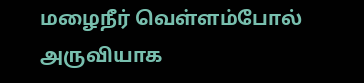மழைநீர் வெள்ளம்போல் அருவியாக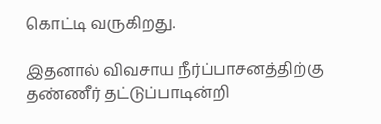கொட்டி வருகிறது.

இதனால் விவசாய நீர்ப்பாசனத்திற்கு தண்ணீர் தட்டுப்பாடின்றி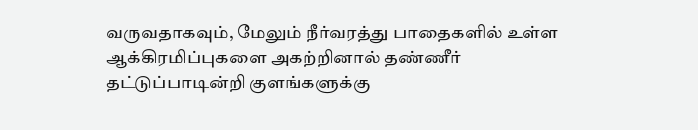வருவதாகவும், மேலும் நீர்வரத்து பாதைகளில் உள்ள ஆக்கிரமிப்புகளை அகற்றினால் தண்ணீர் தட்டுப்பாடின்றி குளங்களுக்கு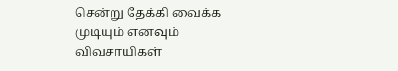சென்று தேக்கி வைக்க முடியும் எனவும் விவசாயிகள்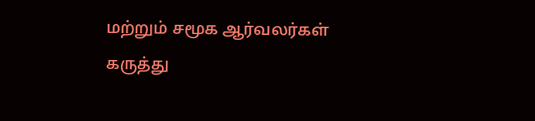மற்றும் சமூக ஆர்வலர்கள் கருத்து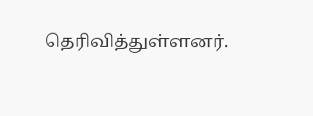தெரிவித்துள்ளனர்.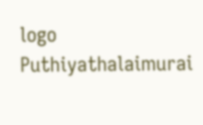logo
Puthiyathalaimurai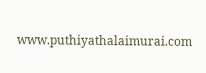www.puthiyathalaimurai.com